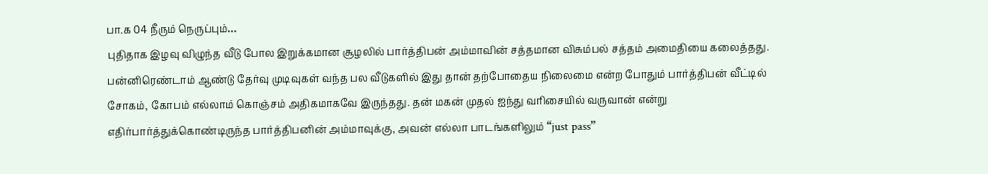பா.க 04 நீரும் நெருப்பும்…
புதிதாக இழவு விழுந்த வீடு போல இறுக்கமான சூழலில் பார்த்திபன் அம்மாவின் சத்தமான விசும்பல் சத்தம் அமைதியை கலைத்தது. பன்னிரெண்டாம் ஆண்டு தேர்வு முடிவுகள் வந்த பல வீடுகளில் இது தான் தற்போதைய நிலைமை என்ற போதும் பார்த்திபன் வீட்டில் சோகம், கோபம் எல்லாம் கொஞ்சம் அதிகமாகவே இருந்தது. தன் மகன் முதல் ஐந்து வரிசையில் வருவான் என்று எதிர்பார்த்துக்கொண்டிருந்த பார்த்திபனின் அம்மாவுக்கு, அவன் எல்லா பாடங்களிலும் “just pass”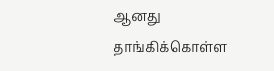ஆனது தாங்கிக்கொள்ள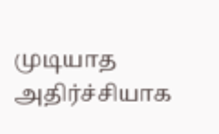முடியாத அதிர்ச்சியாக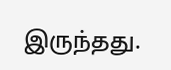இருந்தது.